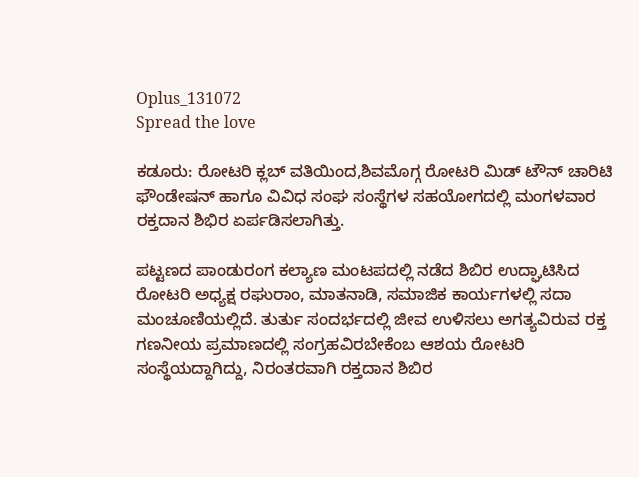Oplus_131072
Spread the love

ಕಡೂರು: ರೋಟರಿ ಕ್ಲಬ್ ವತಿಯಿಂದ,ಶಿವಮೊಗ್ಗ ರೋಟರಿ ಮಿಡ್ ಟೌನ್ ಚಾರಿಟಿ ಫೌಂಡೇಷನ್ ಹಾಗೂ ವಿವಿಧ ಸಂಘ ಸಂಸ್ಥೆಗಳ ಸಹಯೋಗದಲ್ಲಿ ಮಂಗಳವಾರ ರಕ್ತದಾನ ಶಿಭಿರ ಏರ್ಪಡಿಸಲಾಗಿತ್ತು.

ಪಟ್ಟಣದ ಪಾಂಡುರಂಗ ಕಲ್ಯಾಣ ಮಂಟಪದಲ್ಲಿ ನಡೆದ ಶಿಬಿರ ಉದ್ಘಾಟಿಸಿದ ರೋಟರಿ ಅಧ್ಯಕ್ಷ ರಘುರಾಂ, ಮಾತನಾಡಿ, ಸಮಾಜಿಕ ಕಾರ್ಯಗಳಲ್ಲಿ ಸದಾ ಮಂಚೂಣಿಯಲ್ಲಿದೆ. ತುರ್ತು ಸಂದರ್ಭದಲ್ಲಿ ಜೀವ ಉಳಿಸಲು ಅಗತ್ಯವಿರುವ ರಕ್ತ  ಗಣನೀಯ ಪ್ರಮಾಣದಲ್ಲಿ ಸಂಗ್ರಹವಿರಬೇಕೆಂಬ ಆಶಯ ರೋಟರಿ ಸಂಸ್ಥೆಯದ್ದಾಗಿದ್ದು, ನಿರಂತರವಾಗಿ ರಕ್ತದಾನ ಶಿಬಿರ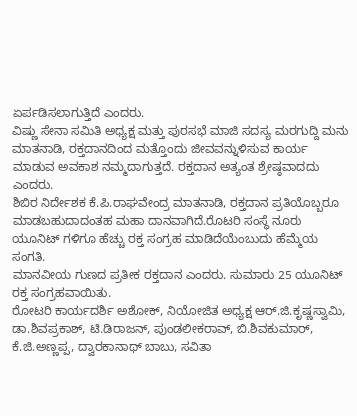ಏರ್ಪಡಿಸಲಾಗುತ್ತಿದೆ ಎಂದರು.
ವಿಷ್ಣು ಸೇನಾ ಸಮಿತಿ ಅಧ್ಯಕ್ಷ ಮತ್ತು ಪುರಸಭೆ ಮಾಜಿ ಸದಸ್ಯ ಮರಗುದ್ದಿ ಮನು ಮಾತನಾಡಿ, ರಕ್ತದಾನದಿಂದ ಮತ್ತೊಂದು ಜೀವವನ್ನುಳಿಸುವ ಕಾರ್ಯ ಮಾಡುವ ಅವಕಾಶ ನಮ್ಮದಾಗುತ್ತದೆ. ರಕ್ತದಾನ ಅತ್ಯಂತ ಶ್ರೇಷ್ಠವಾದದು ಎಂದರು.
ಶಿಬಿರ ನಿರ್ದೇಶಕ ಕೆ.ಪಿ.ರಾಘವೇಂದ್ರ ಮಾತನಾಡಿ, ರಕ್ತದಾನ ಪ್ರತಿಯೊಬ್ಬರೂ ಮಾಡಬಹುದಾದಂತಹ ಮಹಾ ದಾನವಾಗಿದೆ.ರೊಟರಿ ಸಂಸ್ಥೆ ನೂರು ಯೂನಿಟ್ ಗಳಿಗೂ ಹೆಚ್ಚು ರಕ್ತ ಸಂಗ್ರಹ ಮಾಡಿದೆಯೆಂಬುದು ಹೆಮ್ಮೆಯ ಸಂಗತಿ.
ಮಾನವೀಯ ಗುಣದ ಪ್ರತೀಕ ರಕ್ತದಾನ ಎಂದರು. ಸುಮಾರು 25 ಯೂನಿಟ್ ರಕ್ತ ಸಂಗ್ರಹವಾಯಿತು.
ರೋಟರಿ ಕಾರ್ಯದರ್ಶಿ ಅಶೋಕ್, ನಿಯೋಜಿತ ಅಧ್ಯಕ್ಷ ಆರ್.ಜಿ.ಕೃಷ್ಣಸ್ವಾಮಿ,
ಡಾ.ಶಿವಪ್ರಕಾಶ್, ಟಿ.ಡಿ‌ರಾಜನ್, ಪುಂಡಲೀಕರಾವ್, ಬಿ.ಶಿವಕುಮಾರ್,
ಕೆ‌.ಜಿ.ಅಣ್ಣಪ್ಪ, ದ್ವಾರಕಾನಾಥ್ ಬಾಬು, ಸವಿತಾ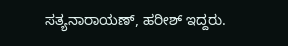ಸತ್ಯನಾರಾಯಣ್, ಹರೀಶ್ ಇದ್ದರು.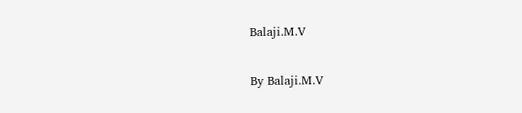Balaji.M.V

By Balaji.M.V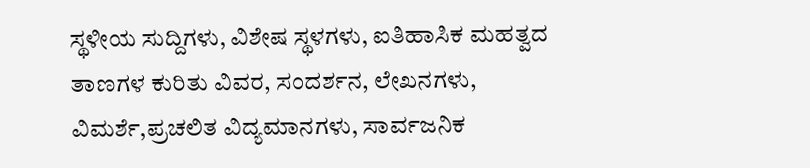ಸ್ಥಳೀಯ ಸುದ್ದಿಗಳು, ವಿಶೇಷ ಸ್ಥಳಗಳು, ಐತಿಹಾಸಿಕ ಮಹತ್ವದ ತಾಣಗಳ ಕುರಿತು ವಿವರ, ಸಂದರ್ಶನ, ಲೇಖನಗಳು, ವಿಮರ್ಶೆ,ಪ್ರಚಲಿತ ವಿದ್ಯಮಾನಗಳು, ಸಾರ್ವಜನಿಕ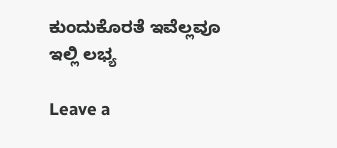ಕುಂದುಕೊರತೆ ಇವೆಲ್ಲವೂ ಇಲ್ಲಿ ಲಭ್ಯ

Leave a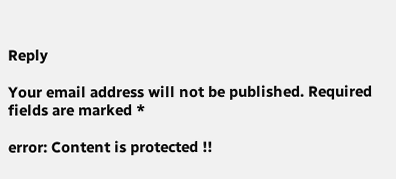Reply

Your email address will not be published. Required fields are marked *

error: Content is protected !!